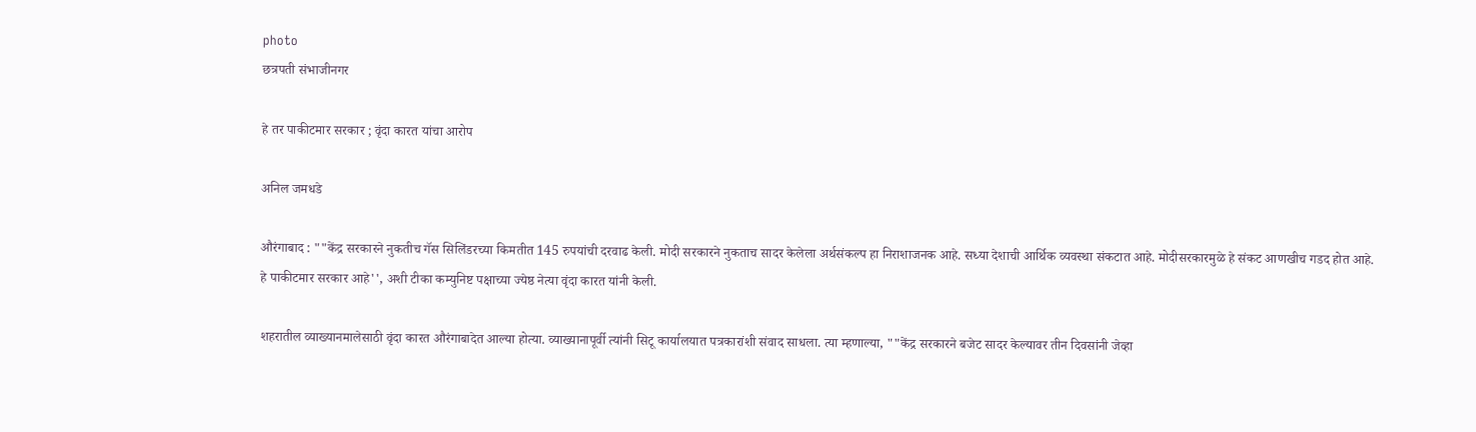photo
छत्रपती संभाजीनगर

हे तर पाकीटमार सरकार ; वृंदा कारत यांचा आरोप

अनिल जमधडे

औरंगाबाद : ""केंद्र सरकारने नुकतीच गॅस सिलिंडरच्या किमतीत 145 रुपयांची दरवाढ केली. मोदी सरकारने नुकताच सादर केलेला अर्थसंकल्प हा निराशाजनक आहे. सध्या देशाची आर्थिक व्यवस्था संकटात आहे. मोदीसरकारमुळे हे संकट आणखीच गडद होत आहे. हे पाकीटमार सरकार आहे'', अशी टीका कम्युनिष्ट पक्षाच्या ज्येष्ठ नेत्या वृंदा कारत यांनी केली.

शहरातील व्याख्यानमालेसाठी वृंदा कारत औरंगाबादेत आल्या होत्या. व्याख्यानापूर्वी त्यांनी सिटू कार्यालयात पत्रकारांशी संवाद साधला. त्या म्हणाल्या, ""केंद्र सरकारने बजेट सादर केल्यावर तीन दिवसांनी जेव्हा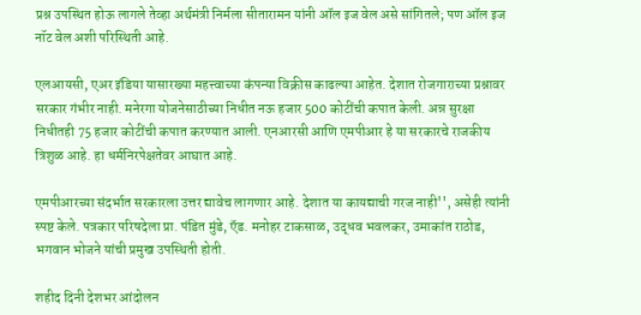प्रश्न उपस्थित होऊ लागले तेव्हा अर्थमंत्री निर्मला सीतारामन यांनी ऑल इज वेल असे सांगितले; पण ऑल इज नॉट वेल अशी परिस्थिती आहे.

एलआयसी, एअर इंडिया यासारख्या महत्त्वाच्या कंपन्या विक्रीस काढल्या आहेत. देशात रोजगाराच्या प्रश्नावर सरकार गंभीर नाही. मनेरगा योजनेसाठीच्या निधीत नऊ हजार 500 कोटींची कपात केली. अन्न सुरक्षा निधीतही 75 हजार कोटींची कपात करण्यात आली. एनआरसी आणि एमपीआर हे या सरकारचे राजकीय त्रिशुळ आहे. हा धर्मनिरपेक्षतेवर आघात आहे.

एमपीआरच्या संदर्भात सरकारला उत्तर द्यावेच लागणार आहे. देशात या कायद्याची गरज नाही'', असेही त्यांनी स्पष्ट केले. पत्रकार परिषदेला प्रा. पंडित मुंडे, ऍड. मनोहर टाकसाळ, उद्धव भवलकर, उमाकांत राठोड, भगवान भोजने यांची प्रमुख उपस्थिती होती.

शहीद दिनी देशभर आंदोलन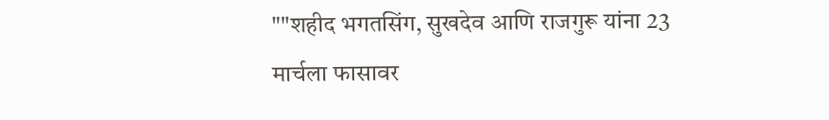""शहीद भगतसिंग, सुखदेव आणि राजगुरू यांना 23 मार्चला फासावर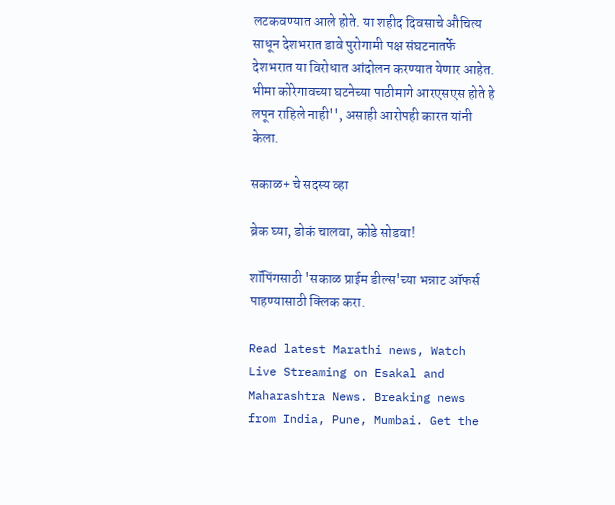लटकवण्यात आले होते. या शहीद दिवसाचे औचित्य साधून देशभरात डावे पुरोगामी पक्ष संघटनातर्फे देशभरात या विरोधात आंदोलन करण्यात येणार आहेत. भीमा कोरेगावच्या घटनेच्या पाठीमागे आरएसएस होते हे लपून राहिले नाही'', असाही आरोपही कारत यांनी केला.

सकाळ+ चे सदस्य व्हा

ब्रेक घ्या, डोकं चालवा, कोडे सोडवा!

शॉपिंगसाठी 'सकाळ प्राईम डील्स'च्या भन्नाट ऑफर्स पाहण्यासाठी क्लिक करा.

Read latest Marathi news, Watch Live Streaming on Esakal and Maharashtra News. Breaking news from India, Pune, Mumbai. Get the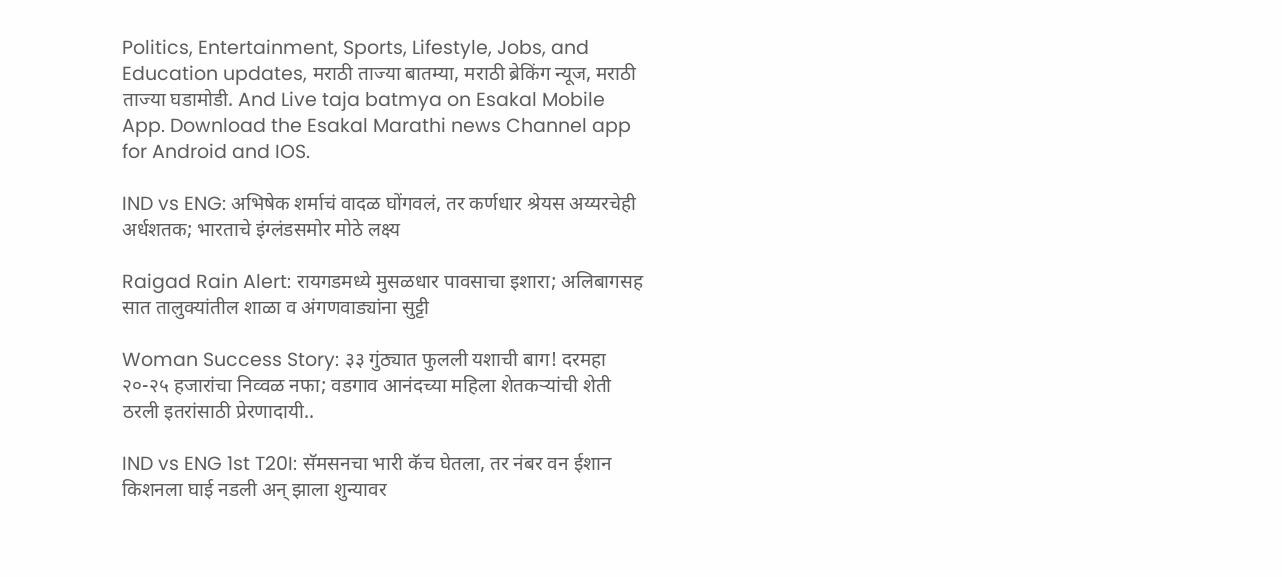Politics, Entertainment, Sports, Lifestyle, Jobs, and Education updates, मराठी ताज्या बातम्या, मराठी ब्रेकिंग न्यूज, मराठी ताज्या घडामोडी. And Live taja batmya on Esakal Mobile App. Download the Esakal Marathi news Channel app for Android and IOS.

IND vs ENG: अभिषेक शर्माचं वादळ घोंगवलं, तर कर्णधार श्रेयस अय्यरचेही अर्धशतक; भारताचे इंग्लंडसमोर मोठे लक्ष्य

Raigad Rain Alert: रायगडमध्ये मुसळधार पावसाचा इशारा; अलिबागसह सात तालुक्यांतील शाळा व अंगणवाड्यांना सुट्टी

Woman Success Story: ३३ गुंठ्यात फुलली यशाची बाग! दरमहा २०-२५ हजारांचा निव्वळ नफा; वडगाव आनंदच्या महिला शेतकऱ्यांची शेती ठरली इतरांसाठी प्रेरणादायी..

IND vs ENG 1st T20I: सॅमसनचा भारी कॅच घेतला, तर नंबर वन ईशान किशनला घाई नडली अन् झाला शुन्यावर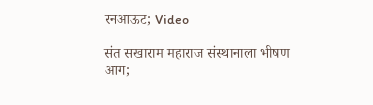रनआऊट; Video

संत सखाराम महाराज संस्थानाला भीषण आग;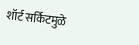शॉर्ट सर्किटमुळे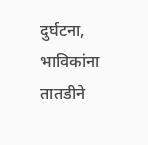दुर्घटना, भाविकांना तातडीने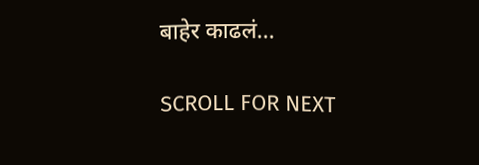बाहेर काढलं...

SCROLL FOR NEXT